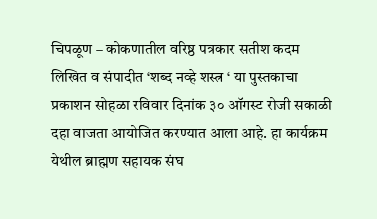चिपळूण – कोकणातील वरिष्ठ पत्रकार सतीश कदम लिखित व संपादीत ‘शब्द नव्हे शस्त्र ‘ या पुस्तकाचा प्रकाशन सोहळा रविवार दिनांक ३० ऑगस्ट रोजी सकाळी दहा वाजता आयोजित करण्यात आला आहे. हा कार्यक्रम येथील ब्राह्मण सहायक संघ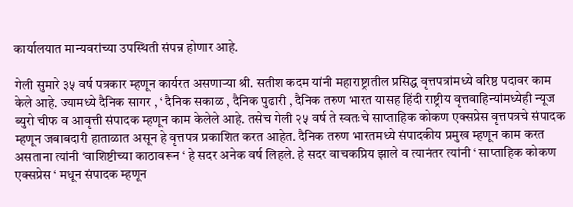कार्यालयात मान्यवरांच्या उपस्थिती संपन्न होणार आहे.

गेली सुमारे ३५ वर्ष पत्रकार म्हणून कार्यरत असणाऱ्या श्री. सतीश कदम यांनी महाराष्ट्रातील प्रसिद्ध वृत्तपत्रांमध्ये वरिष्ठ पदावर काम केले आहे. ज्यामध्ये दैनिक सागर , ‘ दैनिक सकाळ , दैनिक पुढारी , दैनिक तरुण भारत यासह हिंदी राष्ट्रीय वृत्तवाहिन्यांमध्येही न्यूज ब्युरो चीफ व आवृत्ती संपादक म्हणून काम केलेले आहे. तसेच गेली २५ वर्ष ते स्वतःचे साप्ताहिक कोकण एक्सप्रेस वृत्तपत्रचे संपादक म्हणून जबाबदारी हाताळात असून हे वृत्तपत्र प्रकाशित करत आहेत. दैनिक तरुण भारतमध्ये संपादकीय प्रमुख म्हणून काम करत असताना त्यांनी ‘वाशिष्टीच्या काठावरून ‘ हे सदर अनेक वर्ष लिहले. हे सदर वाचकप्रिय झाले व त्यानंतर त्यांनी ‘ साप्ताहिक कोकण एक्सप्रेस ‘ मधून संपादक म्हणून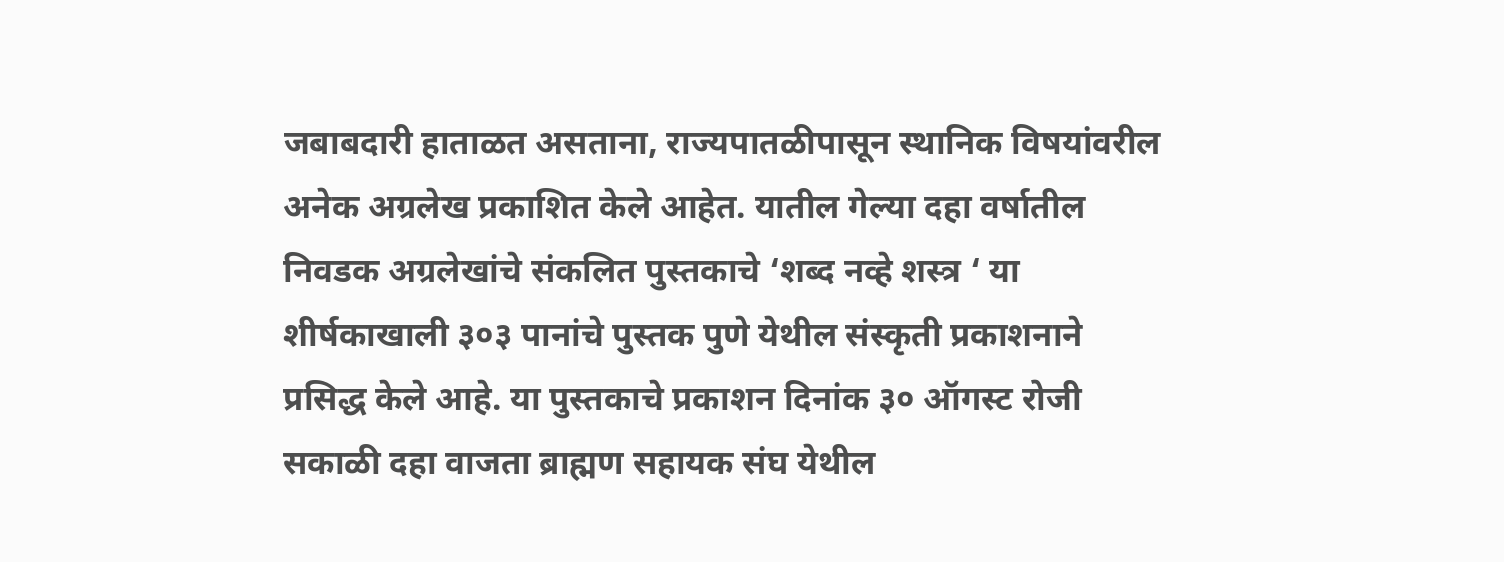जबाबदारी हाताळत असताना, राज्यपातळीपासून स्थानिक विषयांवरील अनेक अग्रलेख प्रकाशित केले आहेत. यातील गेल्या दहा वर्षातील निवडक अग्रलेखांचे संकलित पुस्तकाचे ‘शब्द नव्हे शस्त्र ‘ या शीर्षकाखाली ३०३ पानांचे पुस्तक पुणे येथील संस्कृती प्रकाशनाने प्रसिद्ध केले आहे. या पुस्तकाचे प्रकाशन दिनांक ३० ऑगस्ट रोजी सकाळी दहा वाजता ब्राह्मण सहायक संघ येथील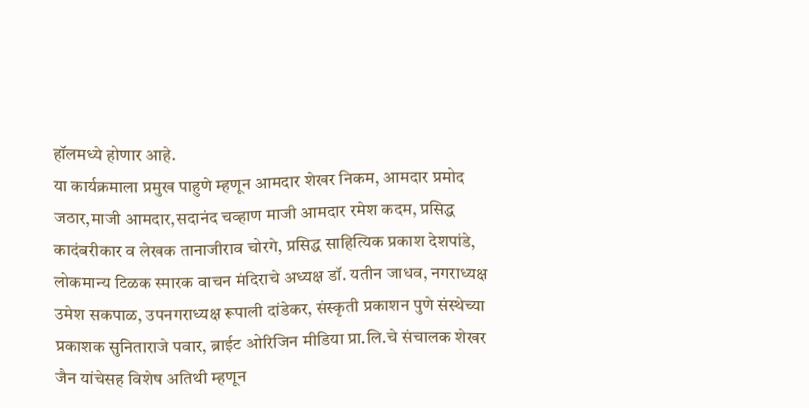हॉलमध्ये होणार आहे.
या कार्यक्रमाला प्रमुख पाहुणे म्हणून आमदार शेखर निकम, आमदार प्रमोद जठार,माजी आमदार,सदानंद चव्हाण माजी आमदार रमेश कदम, प्रसिद्ध कादंबरीकार व लेखक तानाजीराव चोरगे, प्रसिद्ध साहित्यिक प्रकाश देशपांडे, लोकमान्य टिळक स्मारक वाचन मंदिराचे अध्यक्ष डॉ. यतीन जाधव, नगराध्यक्ष उमेश सकपाळ, उपनगराध्यक्ष रूपाली दांडेकर, संस्कृती प्रकाशन पुणे संस्थेच्या प्रकाशक सुनिताराजे पवार, ब्राईट ओरिजिन मीडिया प्रा.लि.चे संचालक शेखर जैन यांचेसह विशेष अतिथी म्हणून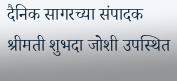दैनिक सागरच्या संपादक श्रीमती शुभदा जोशी उपस्थित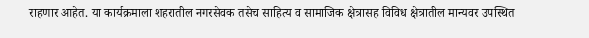राहणार आहेत. या कार्यक्रमाला शहरातील नगरसेवक तसेच साहित्य व सामाजिक क्षेत्रासह विविध क्षेत्रातील मान्यवर उपस्थित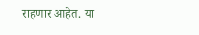राहणार आहेत. या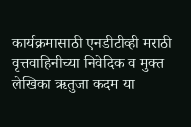कार्यक्रमासाठी एनडीटीव्ही मराठी वृत्तवाहिनीच्या निवेदिक व मुक्त लेखिका ऋतुजा कदम या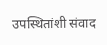उपस्थितांशी संवाद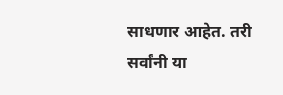साधणार आहेत. तरी सर्वांनी या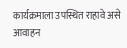कार्यक्रमाला उपस्थित राहावे असे आवाहन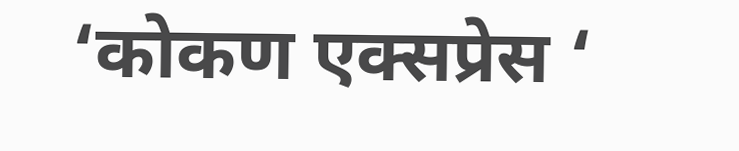‘कोकण एक्सप्रेस ‘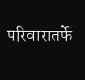परिवारातर्फे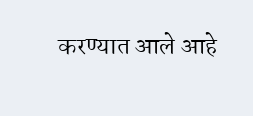करण्यात आले आहे